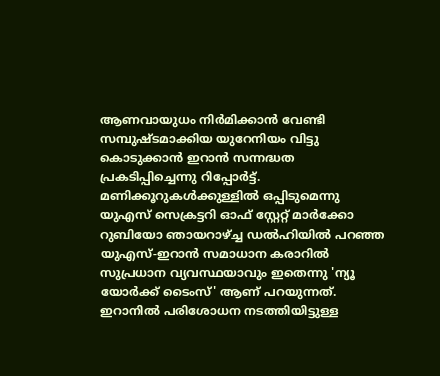ആണവായുധം നിർമിക്കാൻ വേണ്ടി സമ്പുഷ്ടമാക്കിയ യുറേനിയം വിട്ടു കൊടുക്കാൻ ഇറാൻ സന്നദ്ധത പ്രകടിപ്പിച്ചെന്നു റിപ്പോർട്ട്. മണിക്കൂറുകൾക്കുള്ളിൽ ഒപ്പിടുമെന്നു യുഎസ് സെക്രട്ടറി ഓഫ് സ്റ്റേറ്റ് മാർക്കോ റുബിയോ ഞായറാഴ്ച്ച ഡൽഹിയിൽ പറഞ്ഞ യുഎസ്-ഇറാൻ സമാധാന കരാറിൽ സുപ്രധാന വ്യവസ്ഥയാവും ഇതെന്നു 'ന്യൂ യോർക്ക് ടൈംസ്' ആണ് പറയുന്നത്.
ഇറാനിൽ പരിശോധന നടത്തിയിട്ടുള്ള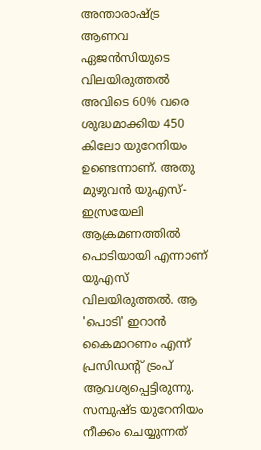അന്താരാഷ്ട്ര ആണവ ഏജൻസിയുടെ വിലയിരുത്തൽ അവിടെ 60% വരെ ശുദ്ധമാക്കിയ 450 കിലോ യുറേനിയം ഉണ്ടെന്നാണ്. അതു മുഴുവൻ യുഎസ്-ഇസ്രയേലി ആക്രമണത്തിൽ പൊടിയായി എന്നാണ് യുഎസ് വിലയിരുത്തൽ. ആ 'പൊടി' ഇറാൻ കൈമാറണം എന്ന് പ്രസിഡന്റ് ട്രംപ് ആവശ്യപ്പെട്ടിരുന്നു.
സമ്പുഷ്ട യുറേനിയം നീക്കം ചെയ്യുന്നത്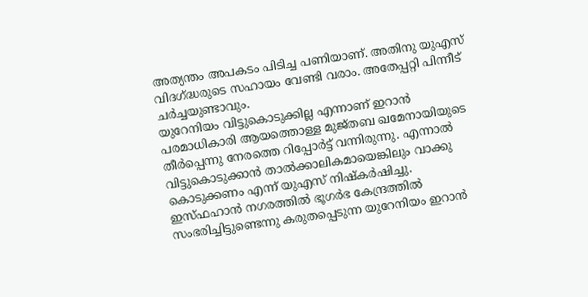അത്യന്തം അപകടം പിടിച്ച പണിയാണ്. അതിനു യുഎസ് വിദഗ്ദ്ധരുടെ സഹായം വേണ്ടി വരാം. അതേപ്പറ്റി പിന്നീട് ചർച്ചയുണ്ടാവും.
യുറേനിയം വിട്ടുകൊടുക്കില്ല എന്നാണ് ഇറാൻ പരമാധികാരി ആയത്തൊള്ള മുജ്തബ ഖമേനായിയുടെ തീർപ്പെന്നു നേരത്തെ റിപ്പോർട്ട് വന്നിരുന്നു. എന്നാൽ വിട്ടുകൊടുക്കാൻ താൽക്കാലികമായെങ്കിലും വാക്കു കൊടുക്കണം എന്ന് യുഎസ് നിഷ്കർഷിച്ചു.
ഇസ്ഫഹാൻ നഗരത്തിൽ ഭൂഗർഭ കേന്ദ്രത്തിൽ സംഭരിച്ചിട്ടുണ്ടെന്നു കരുതപ്പെടുന്ന യുറേനിയം ഇറാൻ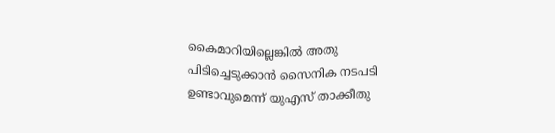കൈമാറിയില്ലെങ്കിൽ അതു പിടിച്ചെടുക്കാൻ സൈനിക നടപടി ഉണ്ടാവുമെന്ന് യുഎസ് താക്കീതു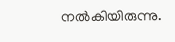നൽകിയിരുന്നു.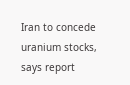Iran to concede uranium stocks, says report